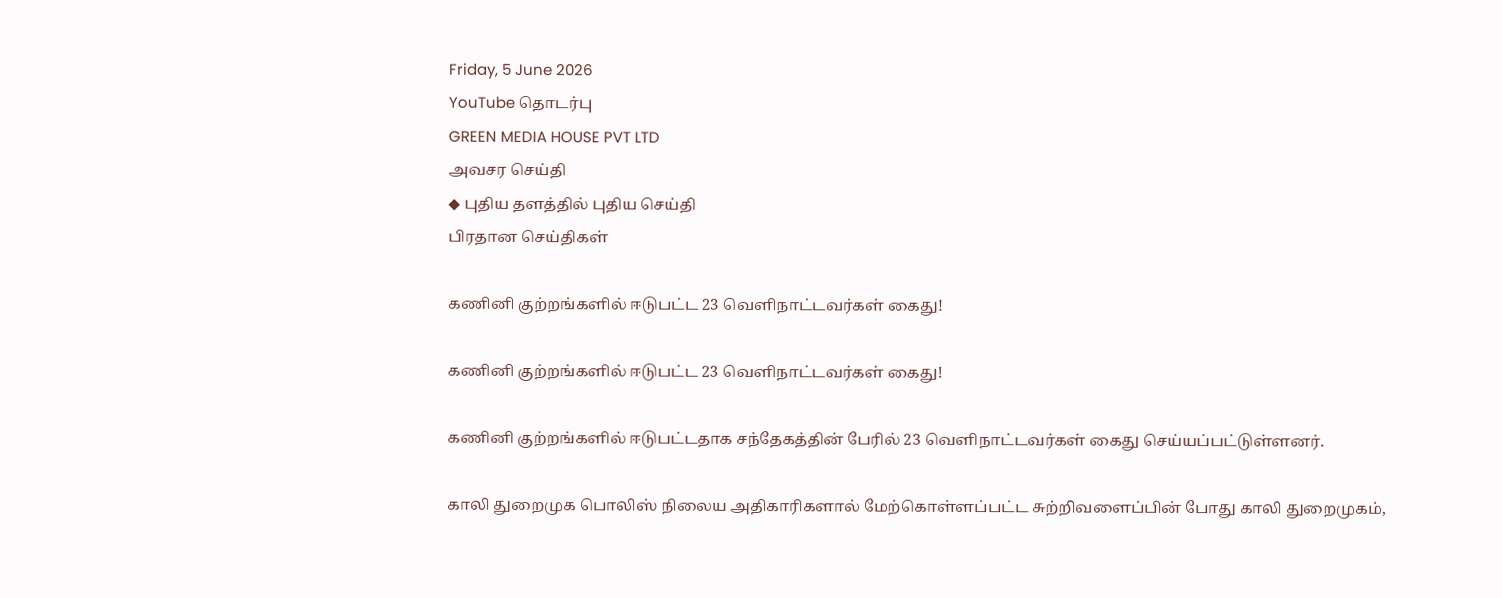Friday, 5 June 2026
YouTube தொடர்பு
GREEN MEDIA HOUSE PVT LTD
அவசர செய்தி
◆ புதிய தளத்தில் புதிய செய்தி
பிரதான செய்திகள்

கணினி குற்றங்களில் ஈடுபட்ட 23 வெளிநாட்டவர்கள் கைது!

கணினி குற்றங்களில் ஈடுபட்ட 23 வெளிநாட்டவர்கள் கைது!

கணினி குற்றங்களில் ஈடுபட்டதாக சந்தேகத்தின் பேரில் 23 வெளிநாட்டவர்கள் கைது செய்யப்பட்டுள்ளனர்.

காலி துறைமுக பொலிஸ் நிலைய அதிகாரிகளால் மேற்கொள்ளப்பட்ட சுற்றிவளைப்பின் போது காலி துறைமுகம்,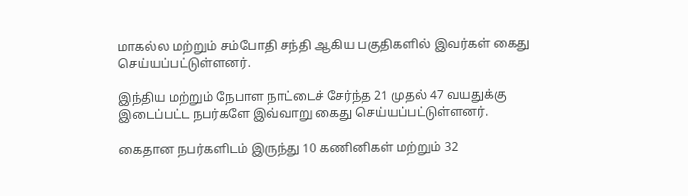மாகல்ல மற்றும் சம்போதி சந்தி ஆகிய பகுதிகளில் இவர்கள் கைது செய்யப்பட்டுள்ளனர்.

இந்திய மற்றும் நேபாள நாட்டைச் சேர்ந்த 21 முதல் 47 வயதுக்கு இடைப்பட்ட நபர்களே இவ்வாறு கைது செய்யப்பட்டுள்ளனர்.

கைதான நபர்களிடம் இருந்து 10 கணினிகள் மற்றும் 32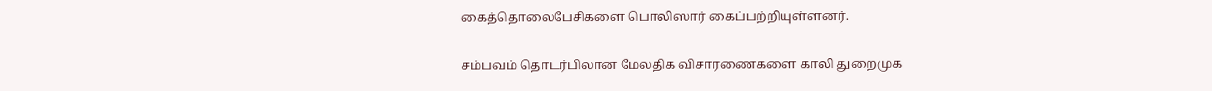கைத்தொலைபேசிகளை பொலிஸார் கைப்பற்றியுள்ளனர்.

சம்பவம் தொடர்பிலான மேலதிக விசாரணைகளை காலி துறைமுக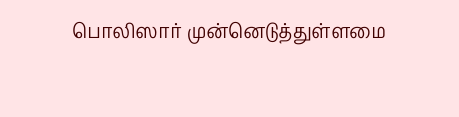பொலிஸார் முன்னெடுத்துள்ளமை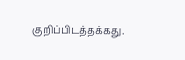குறிப்பிடத்தக்கது.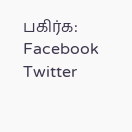பகிர்க: Facebook Twitter